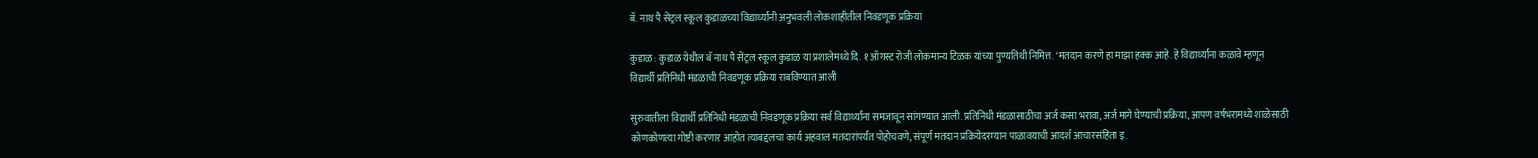बॅ. नाथ पै सेंट्रल स्कूल कुडाळच्या विद्यार्थ्यांनी अनुभवली लोकशाहीतील निवडणूक प्रक्रिया

कुडाळ : कुडाळ येथील बॅ नाथ पै सेंट्रल स्कूल कुडाळ या प्रशालेमध्ये दि. १ ऑगस्ट रोजी लोकमान्य टिळक यांच्या पुण्यतिथी निमित्त. ‘मतदान करणे हा माझा हक्क आहे. हे विद्यार्थ्यांना कळावे म्हणून विद्यार्थी प्रतिनिधी मंडळाची निवडणूक प्रक्रिया राबविण्यात आली

सुरुवातीला विद्यार्थी प्रतिनिधी मंडळाची निवडणूक प्रक्रिया सर्व विद्यार्थ्यांना समजावून सांगण्यात आली. प्रतिनिधी मंडळासाठीचा अर्ज कसा भरावा, अर्ज मागे घेण्याची प्रक्रिया, आपण वर्षभरामध्ये शाळेसाठी कोणकोणत्या गोष्टी करणार आहोत त्याबद्दलचा कार्य अहवाल मतदारांपर्यंत पोहोचवणे, संपूर्ण मतदान प्रक्रियेदरम्यान पाळावयाची आदर्श आचारसंहिता इ.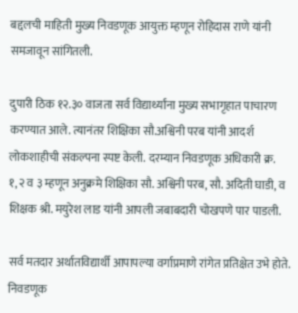बद्दलची माहिती मुख्य निवडणूक आयुक्त म्हणून रोहिदास राणे यांनी समजावून सांगितली.

दुपारी ठिक १२.३० वाजता सर्व विद्यार्थ्यांना मुख्य सभागृहात पाचारण करण्यात आले. त्यानंतर शिक्षिका सौ.अश्विनी परब यांनी आदर्श लोकशाहीची संकल्पना स्पष्ट केली. दरम्यान निवडणूक अधिकारी क्र. १,२ व ३ म्हणून अनुक्रमे शिक्षिका सौ. अश्विनी परब, सौ. अदिती घाडी, व शिक्षक श्री. मयुरेश लाड यांनी आपली जबाबदारी चोखपणे पार पाडली.

सर्व मतदार अर्थातविद्यार्थी आपापल्या वर्गाप्रमाणे रांगेत प्रतिक्षेत उभे होते. निवडणूक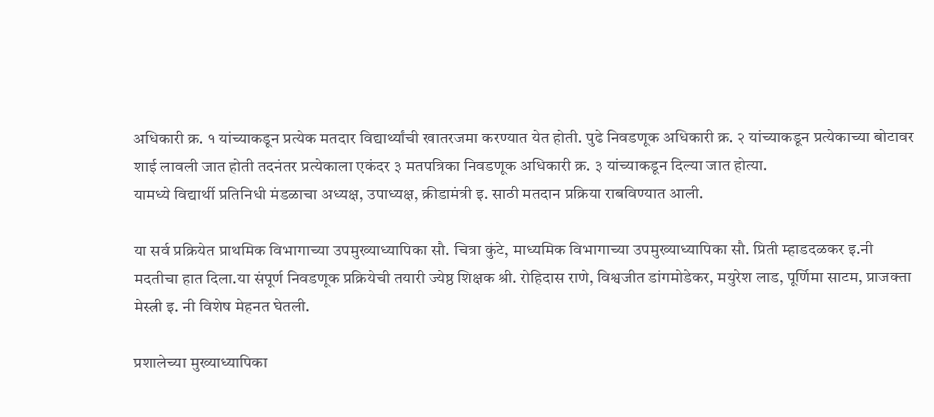अधिकारी क्र. १ यांच्याकडून प्रत्येक मतदार विद्यार्थ्यांची खातरजमा करण्यात येत होती. पुढे निवडणूक अधिकारी क्र. २ यांच्याकडून प्रत्येकाच्या बोटावर शाई लावली जात होती तदनंतर प्रत्येकाला एकंदर ३ मतपत्रिका निवडणूक अधिकारी क्र. ३ यांच्याकडून दिल्या जात होत्या.
यामध्ये विद्यार्थी प्रतिनिधी मंडळाचा अध्यक्ष, उपाध्यक्ष, क्रीडामंत्री इ. साठी मतदान प्रक्रिया राबविण्यात आली.

या सर्व प्रक्रियेत प्राथमिक विभागाच्या उपमुख्याध्यापिका सौ. चित्रा कुंटे, माध्यमिक विभागाच्या उपमुख्याध्यापिका सौ. प्रिती म्हाडदळकर इ.नी मदतीचा हात दिला.या संपूर्ण निवडणूक प्रक्रियेची तयारी ज्येष्ठ शिक्षक श्री. रोहिदास राणे, विश्वजीत डांगमोडेकर, मयुरेश लाड, पूर्णिमा साटम, प्राजक्ता मेस्त्री इ. नी विशेष मेहनत घेतली.

प्रशालेच्या मुख्याध्यापिका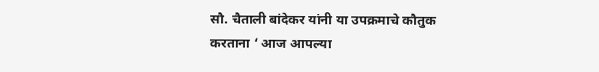सौ. चैताली बांदेकर यांनी या उपक्रमाचे कौतुक करताना ‘ आज आपल्या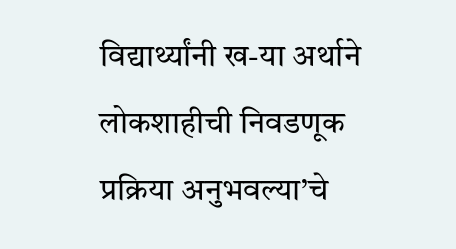विद्यार्थ्यांनी ख-या अर्थाने लोकशाहीची निवडणूक प्रक्रिया अनुभवल्या’चे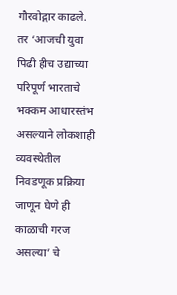गौरवोद्गार काढले.
तर ‘आजची युवा पिढी हीच उद्याच्या परिपूर्ण भारताचे भक्कम आधारस्तंभ असल्याने लोकशाही व्यवस्थेतील निवडणूक प्रक्रिया जाणून घेणे ही काळाची गरज असल्या’ चे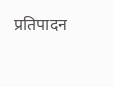प्रतिपादन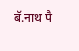बॅ.नाथ पै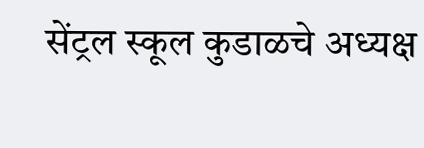सेंट्रल स्कूल कुडाळचे अध्यक्ष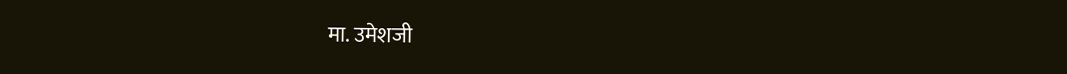मा. उमेशजी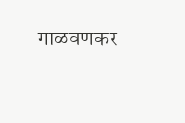गाळवणकर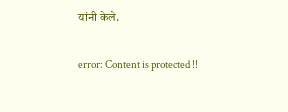यांनी केले.

error: Content is protected !!